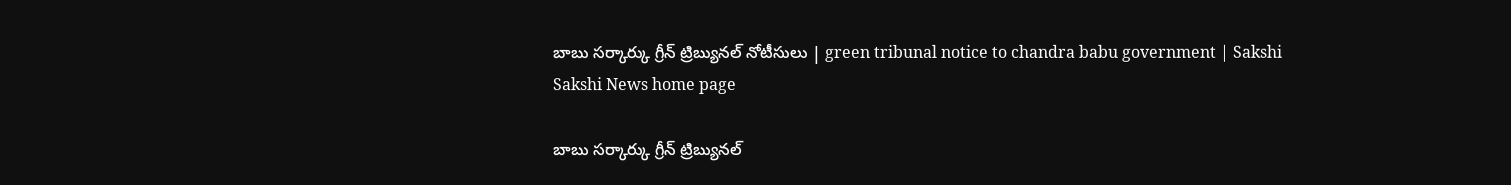బాబు సర్కార్కు గ్రీన్ ట్రిబ్యునల్ నోటీసులు | green tribunal notice to chandra babu government | Sakshi
Sakshi News home page

బాబు సర్కార్కు గ్రీన్ ట్రిబ్యునల్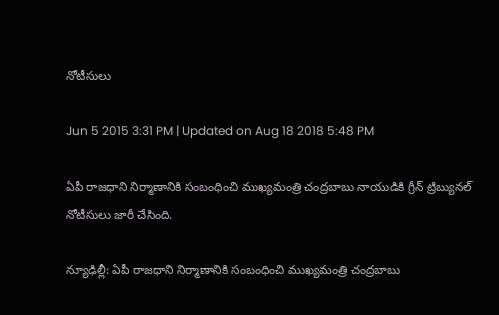నోటీసులు

Jun 5 2015 3:31 PM | Updated on Aug 18 2018 5:48 PM

ఏపీ రాజధాని నిర్మాణానికి సంబంధించి ముఖ్యమంత్రి చంద్రబాబు నాయుడికి గ్రీన్ ట్రిబ్యునల్ నోటీసులు జారీ చేసింది.

న్యూఢిల్లీ: ఏపీ రాజధాని నిర్మాణానికి సంబంధించి ముఖ్యమంత్రి చంద్రబాబు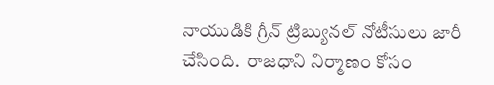నాయుడికి గ్రీన్ ట్రిబ్యునల్ నోటీసులు జారీ చేసింది.  రాజధాని నిర్మాణం కోసం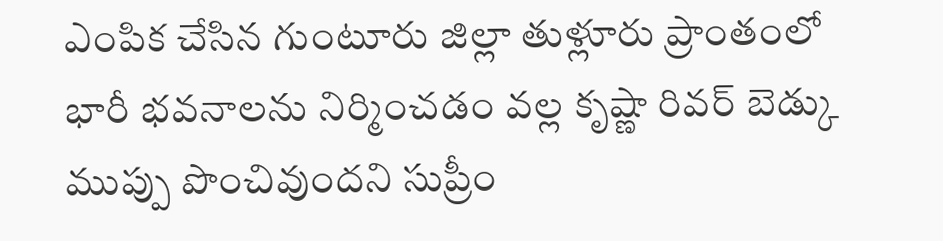ఎంపిక చేసిన గుంటూరు జిల్లా తుళ్లూరు ప్రాంతంలో భారీ భవనాలను నిర్మించడం వల్ల కృష్ణా రివర్ బెడ్కు ముప్పు పొంచివుందని సుప్రీం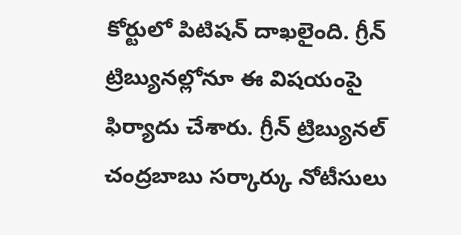కోర్టులో పిటిషన్ దాఖలైంది. గ్రీన్ ట్రిబ్యునల్లోనూ ఈ విషయంపై ఫిర్యాదు చేశారు. గ్రీన్ ట్రిబ్యునల్ చంద్రబాబు సర్కార్కు నోటీసులు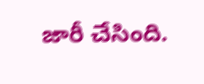జారీ చేసింది.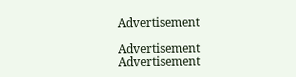Advertisement

Advertisement
Advertisement